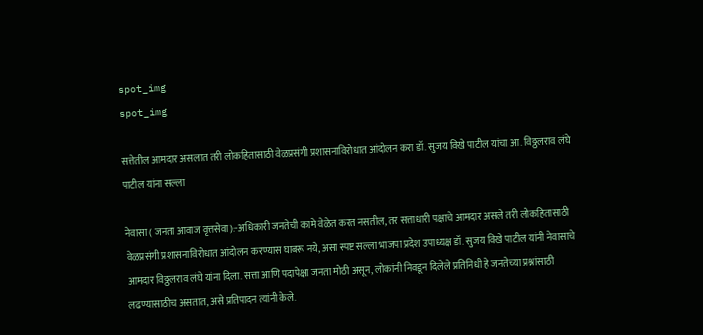spot_img
spot_img

सत्तेतील आमदार असलात तरी लोकहितासाठी वेळप्रसंगी प्रशासनाविरोधात आंदोलन करा डॉ. सुजय विखे पाटील यांचा आ. विठ्ठलराव लंघे पाटील यांना सल्ला

नेवासा ( जनता आवाज वृत्तसेवा):-अधिकारी जनतेची कामे वेळेत करत नसतील, तर सत्ताधारी पक्षाचे आमदार असले तरी लोकहितासाठी वेळप्रसंगी प्रशासनाविरोधात आंदोलन करण्यास घाबरू नये, असा स्पष्ट सल्ला भाजपा प्रदेश उपाध्यक्ष डॉ. सुजय विखे पाटील यांनी नेवासाचे आमदार विठ्ठलराव लंघे यांना दिला. सत्ता आणि पदापेक्षा जनता मोठी असून, लोकांनी निवडून दिलेले प्रतिनिधी हे जनतेच्या प्रश्नांसाठी लढण्यासाठीच असतात, असे प्रतिपादन त्यांनी केले.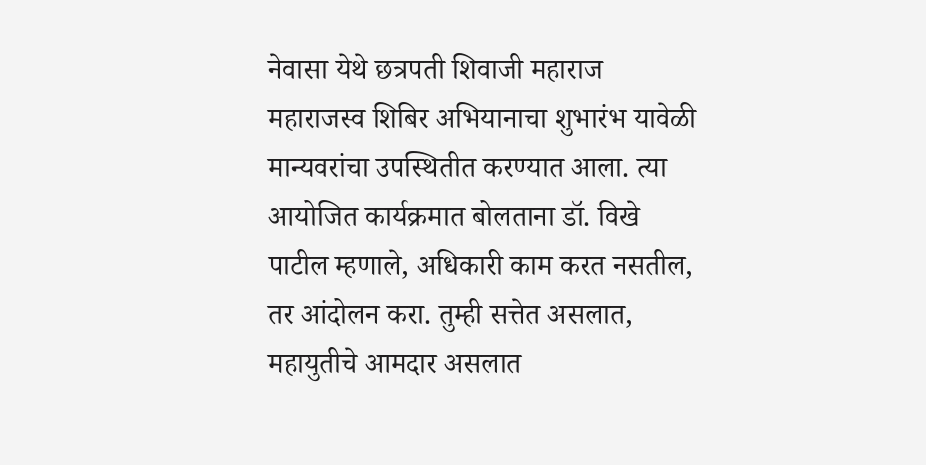नेवासा येथे छत्रपती शिवाजी महाराज महाराजस्व शिबिर अभियानाचा शुभारंभ यावेळी मान्यवरांचा उपस्थितीत करण्यात आला. त्या आयोजित कार्यक्रमात बोलताना डॉ. विखे पाटील म्हणाले, अधिकारी काम करत नसतील, तर आंदोलन करा. तुम्ही सत्तेत असलात, महायुतीचे आमदार असलात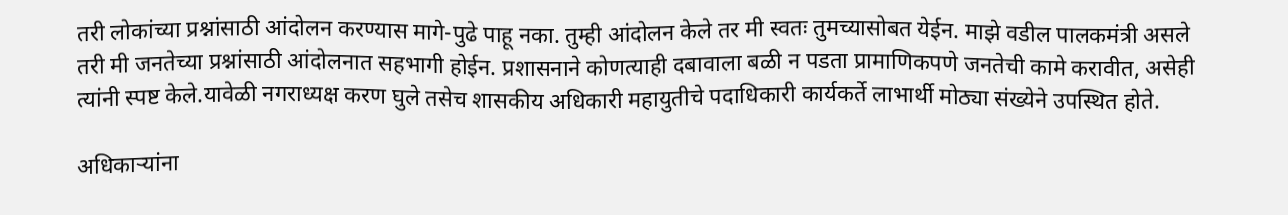तरी लोकांच्या प्रश्नांसाठी आंदोलन करण्यास मागे-पुढे पाहू नका. तुम्ही आंदोलन केले तर मी स्वतः तुमच्यासोबत येईन. माझे वडील पालकमंत्री असले तरी मी जनतेच्या प्रश्नांसाठी आंदोलनात सहभागी होईन. प्रशासनाने कोणत्याही दबावाला बळी न पडता प्रामाणिकपणे जनतेची कामे करावीत, असेही त्यांनी स्पष्ट केले.यावेळी नगराध्यक्ष करण घुले तसेच शासकीय अधिकारी महायुतीचे पदाधिकारी कार्यकर्ते लाभार्थी मोठ्या संख्येने उपस्थित होते.

अधिकाऱ्यांना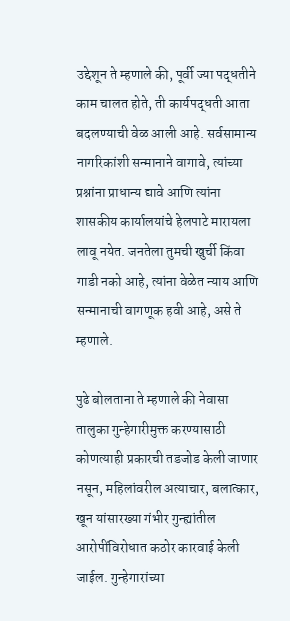उद्देशून ते म्हणाले की, पूर्वी ज्या पद्धतीने काम चालत होते, ती कार्यपद्धती आता बदलण्याची वेळ आली आहे. सर्वसामान्य नागरिकांशी सन्मानाने वागावे, त्यांच्या प्रश्नांना प्राधान्य द्यावे आणि त्यांना शासकीय कार्यालयांचे हेलपाटे मारायला लावू नयेत. जनतेला तुमची खुर्ची किंवा गाडी नको आहे, त्यांना वेळेत न्याय आणि सन्मानाची वागणूक हवी आहे, असे ते म्हणाले.

पुढे बोलताना ते म्हणाले की नेवासा तालुका गुन्हेगारीमुक्त करण्यासाठी कोणत्याही प्रकारची तडजोड केली जाणार नसून, महिलांवरील अत्याचार, बलात्कार, खून यांसारख्या गंभीर गुन्ह्यांतील आरोपींविरोधात कठोर कारवाई केली जाईल. गुन्हेगारांच्या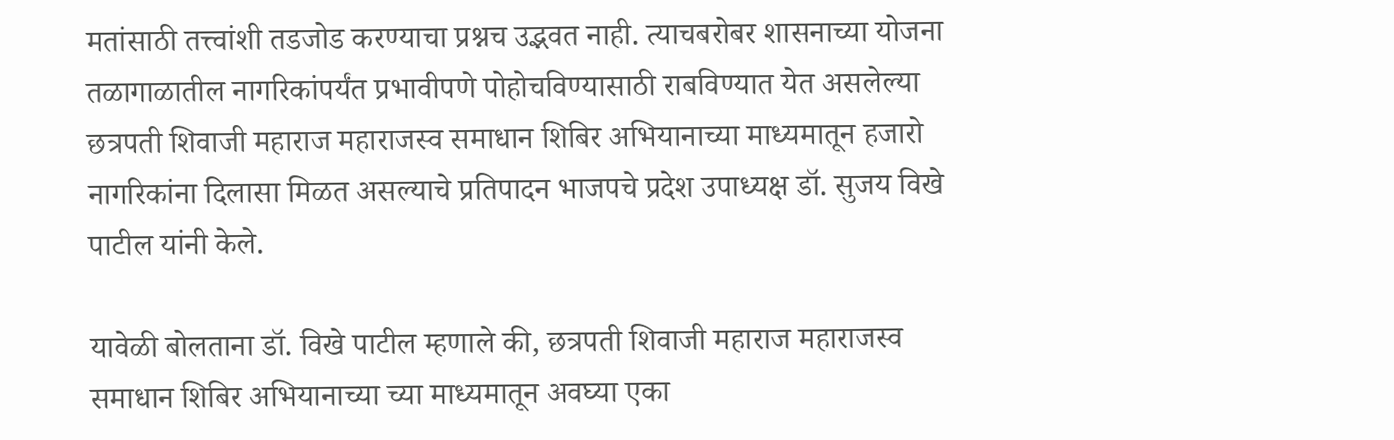मतांसाठी तत्त्वांशी तडजोड करण्याचा प्रश्नच उद्भवत नाही. त्याचबरोबर शासनाच्या योजना तळागाळातील नागरिकांपर्यंत प्रभावीपणे पोहोचविण्यासाठी राबविण्यात येत असलेल्या छत्रपती शिवाजी महाराज महाराजस्व समाधान शिबिर अभियानाच्या माध्यमातून हजारो नागरिकांना दिलासा मिळत असल्याचे प्रतिपादन भाजपचे प्रदेश उपाध्यक्ष डॉ. सुजय विखे पाटील यांनी केले.

यावेळी बोलताना डॉ. विखे पाटील म्हणाले की, छत्रपती शिवाजी महाराज महाराजस्व समाधान शिबिर अभियानाच्या च्या माध्यमातून अवघ्या एका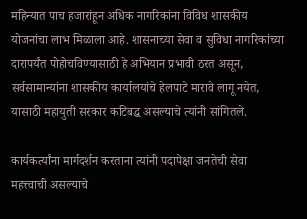महिन्यात पाच हजारांहून अधिक नागरिकांना विविध शासकीय योजनांचा लाभ मिळाला आहे. शासनाच्या सेवा व सुविधा नागरिकांच्या दारापर्यंत पोहोचविण्यासाठी हे अभियान प्रभावी ठरत असून, सर्वसामान्यांना शासकीय कार्यालयांचे हेलपाटे मारावे लागू नयेत, यासाठी महायुती सरकार कटिबद्ध असल्याचे त्यांनी सांगितले.

कार्यकर्त्यांना मार्गदर्शन करताना त्यांनी पदापेक्षा जनतेची सेवा महत्त्वाची असल्याचे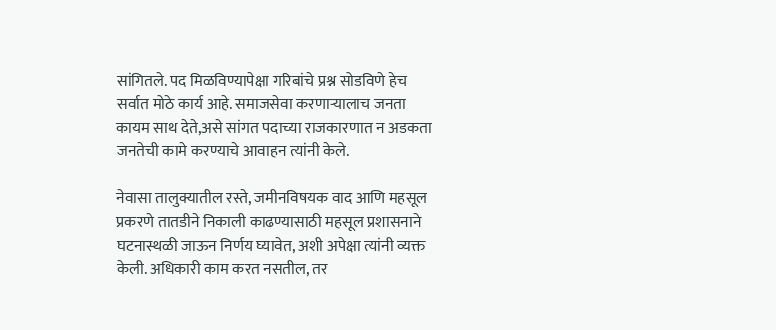सांगितले. पद मिळविण्यापेक्षा गरिबांचे प्रश्न सोडविणे हेच सर्वात मोठे कार्य आहे. समाजसेवा करणाऱ्यालाच जनता कायम साथ देते,असे सांगत पदाच्या राजकारणात न अडकता जनतेची कामे करण्याचे आवाहन त्यांनी केले.

नेवासा तालुक्यातील रस्ते, जमीनविषयक वाद आणि महसूल प्रकरणे तातडीने निकाली काढण्यासाठी महसूल प्रशासनाने घटनास्थळी जाऊन निर्णय घ्यावेत, अशी अपेक्षा त्यांनी व्यक्त केली. अधिकारी काम करत नसतील, तर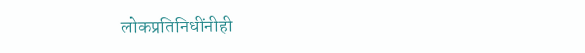लोकप्रतिनिधींनीही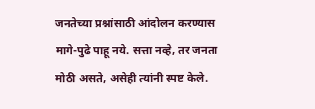जनतेच्या प्रश्नांसाठी आंदोलन करण्यास मागे-पुढे पाहू नये. सत्ता नव्हे, तर जनता मोठी असते, असेही त्यांनी स्पष्ट केले.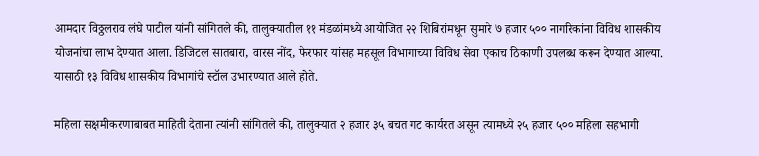आमदार विठ्ठलराव लंघे पाटील यांनी सांगितले की, तालुक्यातील ११ मंडळांमध्ये आयोजित २२ शिबिरांमधून सुमारे ७ हजार ५०० नागरिकांना विविध शासकीय योजनांचा लाभ देण्यात आला. डिजिटल सातबारा, वारस नोंद, फेरफार यांसह महसूल विभागाच्या विविध सेवा एकाच ठिकाणी उपलब्ध करून देण्यात आल्या. यासाठी १३ विविध शासकीय विभागांचे स्टॉल उभारण्यात आले होते.

महिला सक्षमीकरणाबाबत माहिती देताना त्यांनी सांगितले की, तालुक्यात २ हजार ३५ बचत गट कार्यरत असून त्यामध्ये २५ हजार ५०० महिला सहभागी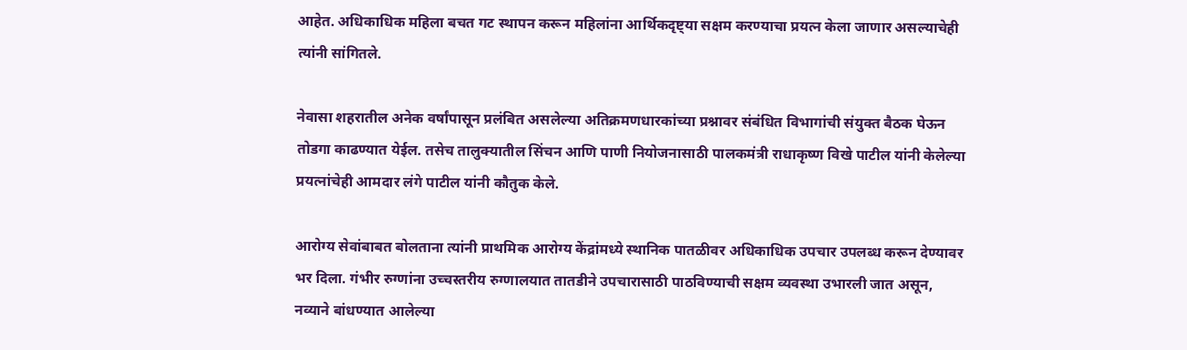आहेत. अधिकाधिक महिला बचत गट स्थापन करून महिलांना आर्थिकदृष्ट्या सक्षम करण्याचा प्रयत्न केला जाणार असल्याचेही त्यांनी सांगितले.

नेवासा शहरातील अनेक वर्षांपासून प्रलंबित असलेल्या अतिक्रमणधारकांच्या प्रश्नावर संबंधित विभागांची संयुक्त बैठक घेऊन तोडगा काढण्यात येईल. तसेच तालुक्यातील सिंचन आणि पाणी नियोजनासाठी पालकमंत्री राधाकृष्ण विखे पाटील यांनी केलेल्या प्रयत्नांचेही आमदार लंगे पाटील यांनी कौतुक केले.

आरोग्य सेवांबाबत बोलताना त्यांनी प्राथमिक आरोग्य केंद्रांमध्ये स्थानिक पातळीवर अधिकाधिक उपचार उपलब्ध करून देण्यावर भर दिला. गंभीर रुग्णांना उच्चस्तरीय रुग्णालयात तातडीने उपचारासाठी पाठविण्याची सक्षम व्यवस्था उभारली जात असून, नव्याने बांधण्यात आलेल्या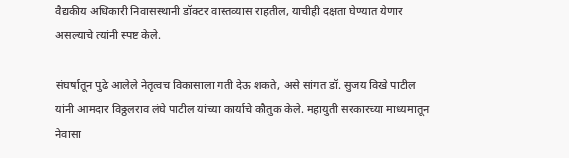वैद्यकीय अधिकारी निवासस्थानी डॉक्टर वास्तव्यास राहतील, याचीही दक्षता घेण्यात येणार असल्याचे त्यांनी स्पष्ट केले.

संघर्षातून पुढे आलेले नेतृत्वच विकासाला गती देऊ शकते, असे सांगत डॉ. सुजय विखे पाटील यांनी आमदार विठ्ठलराव लंघे पाटील यांच्या कार्याचे कौतुक केले. महायुती सरकारच्या माध्यमातून नेवासा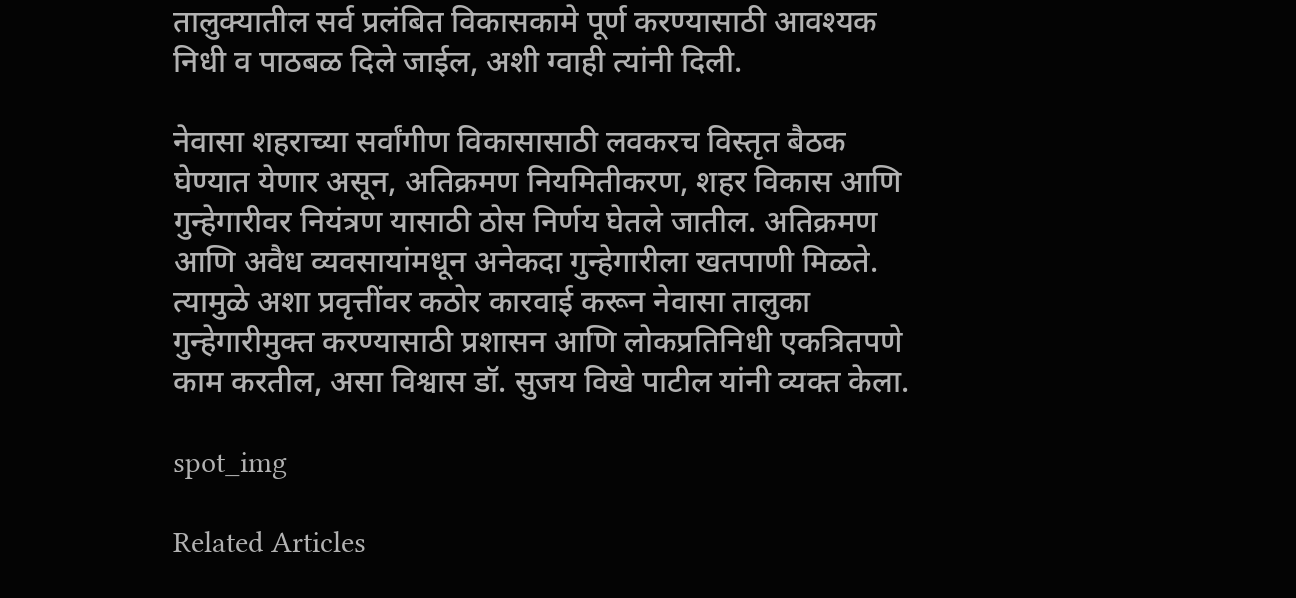तालुक्यातील सर्व प्रलंबित विकासकामे पूर्ण करण्यासाठी आवश्यक निधी व पाठबळ दिले जाईल, अशी ग्वाही त्यांनी दिली.

नेवासा शहराच्या सर्वांगीण विकासासाठी लवकरच विस्तृत बैठक घेण्यात येणार असून, अतिक्रमण नियमितीकरण, शहर विकास आणि गुन्हेगारीवर नियंत्रण यासाठी ठोस निर्णय घेतले जातील. अतिक्रमण आणि अवैध व्यवसायांमधून अनेकदा गुन्हेगारीला खतपाणी मिळते. त्यामुळे अशा प्रवृत्तींवर कठोर कारवाई करून नेवासा तालुका गुन्हेगारीमुक्त करण्यासाठी प्रशासन आणि लोकप्रतिनिधी एकत्रितपणे काम करतील, असा विश्वास डॉ. सुजय विखे पाटील यांनी व्यक्त केला.

spot_img

Related Articles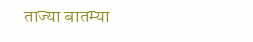ताज्या बातम्या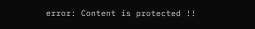error: Content is protected !!